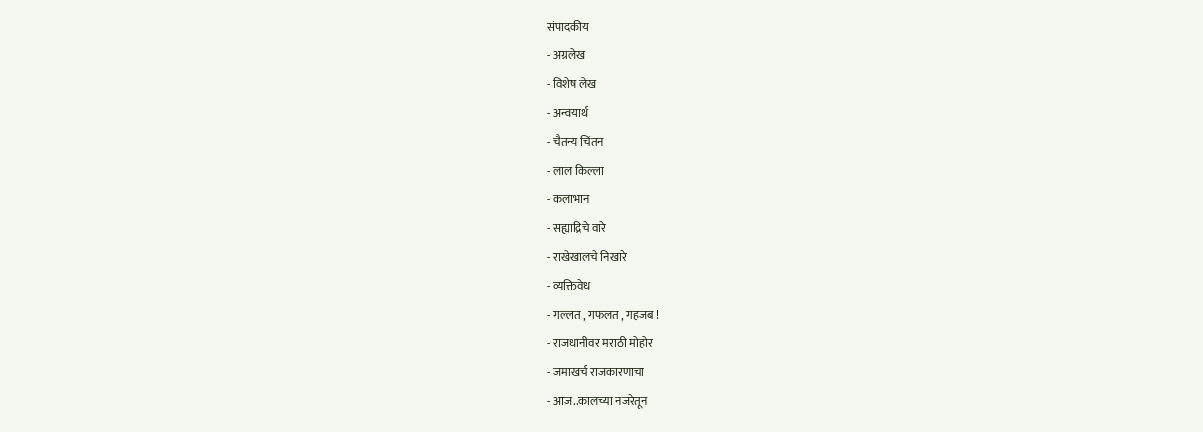संपादकीय
- अग्रलेख
- विशेष लेख
- अन्वयार्थ
- चैतन्य चिंतन
- लाल किल्ला
- कलाभान
- सह्याद्रिचे वारे
- राखेखालचे निखारे
- व्यक्तिवेध
- गल्लत , गफलत , गहजब !
- राजधानीवर मराठी मोहोर
- जमाखर्च राजकारणाचा
- आज..कालच्या नजरेतून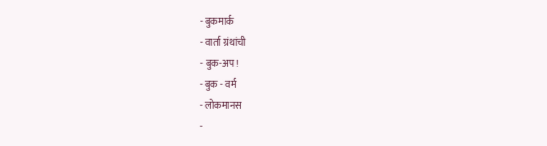- बुकमार्क
- वार्ता ग्रंथांची
- बुक-अप!
- बुक - वर्म
- लोकमानस
-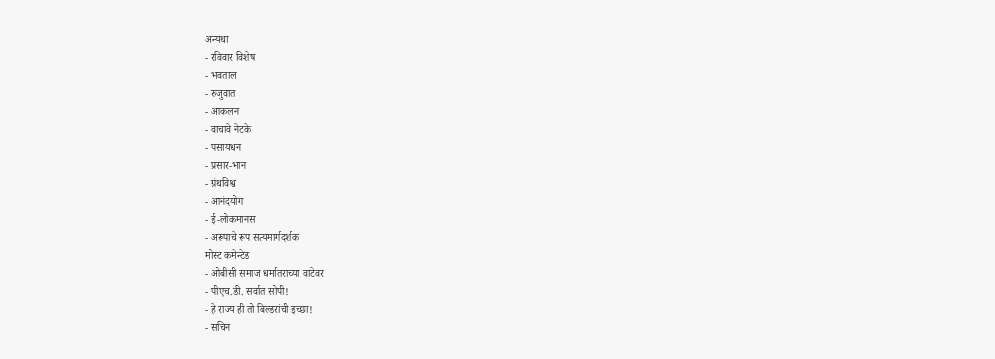अन्यथा
- रविवार विशेष
- भवताल
- रुजुवात
- आकलन
- वाचावे नेटके
- पसायधन
- प्रसार-भान
- ग्रंथविश्व
- आनंदयोग
- ई-लोकमानस
- अरूपाचे रूप सत्यमार्गदर्शक
मोस्ट कमेन्टेड
- ओबीसी समाज धर्मातराच्या वाटेवर
- पीएच.डी. सर्वात सोपी!
- हे राज्य ही तो बिल्डरांची इच्छा!
- सचिन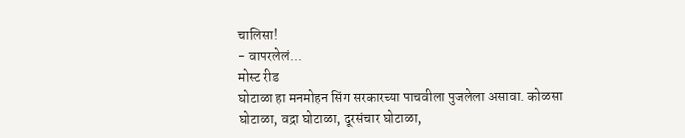चालिसा!
- वापरलेलं...
मोस्ट रीड
घोटाळा हा मनमोहन सिंग सरकारच्या पाचवीला पुजलेला असावा. कोळसा घोटाळा, वद्रा घोटाळा, दूरसंचार घोटाळा,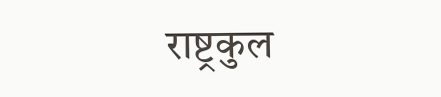राष्ट्रकुल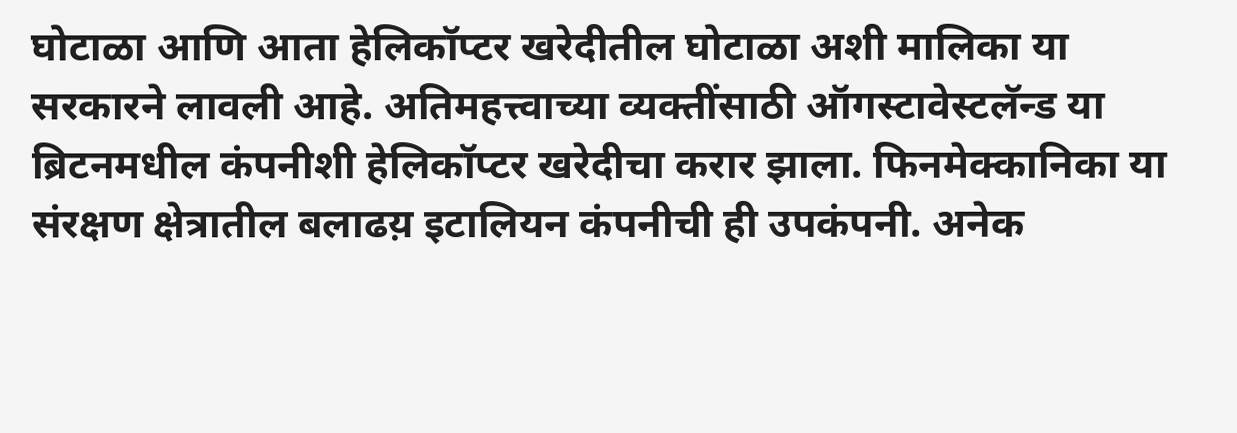घोटाळा आणि आता हेलिकॉप्टर खरेदीतील घोटाळा अशी मालिका या सरकारने लावली आहे. अतिमहत्त्वाच्या व्यक्तींसाठी ऑगस्टावेस्टलॅन्ड या ब्रिटनमधील कंपनीशी हेलिकॉप्टर खरेदीचा करार झाला. फिनमेक्कानिका या संरक्षण क्षेत्रातील बलाढय़ इटालियन कंपनीची ही उपकंपनी. अनेक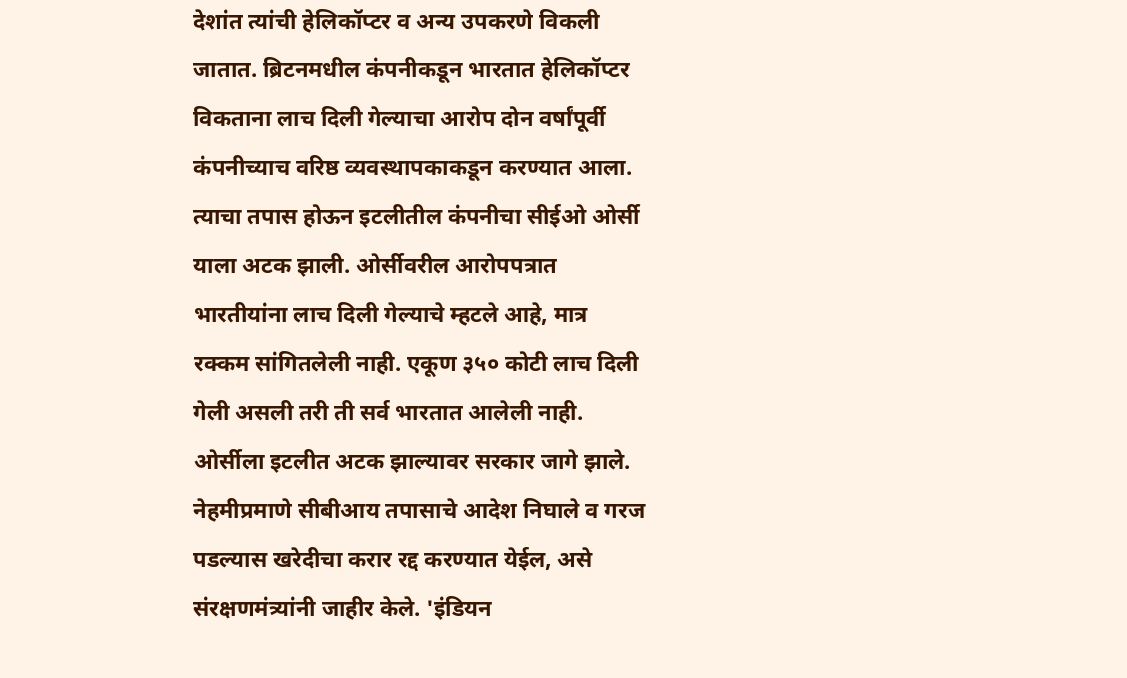देशांत त्यांची हेलिकॉप्टर व अन्य उपकरणे विकली जातात. ब्रिटनमधील कंपनीकडून भारतात हेलिकॉप्टर विकताना लाच दिली गेल्याचा आरोप दोन वर्षांपूर्वी कंपनीच्याच वरिष्ठ व्यवस्थापकाकडून करण्यात आला. त्याचा तपास होऊन इटलीतील कंपनीचा सीईओ ओर्सी याला अटक झाली. ओर्सीवरील आरोपपत्रात भारतीयांना लाच दिली गेल्याचे म्हटले आहे, मात्र रक्कम सांगितलेली नाही. एकूण ३५० कोटी लाच दिली गेली असली तरी ती सर्व भारतात आलेली नाही. ओर्सीला इटलीत अटक झाल्यावर सरकार जागे झाले. नेहमीप्रमाणे सीबीआय तपासाचे आदेश निघाले व गरज पडल्यास खरेदीचा करार रद्द करण्यात येईल, असे संरक्षणमंत्र्यांनी जाहीर केले. 'इंडियन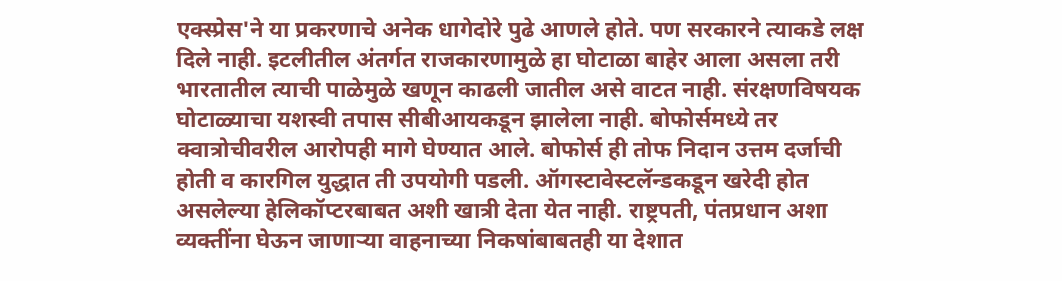एक्स्प्रेस'ने या प्रकरणाचे अनेक धागेदोरे पुढे आणले होते. पण सरकारने त्याकडे लक्ष दिले नाही. इटलीतील अंतर्गत राजकारणामुळे हा घोटाळा बाहेर आला असला तरी भारतातील त्याची पाळेमुळे खणून काढली जातील असे वाटत नाही. संरक्षणविषयक घोटाळ्याचा यशस्वी तपास सीबीआयकडून झालेला नाही. बोफोर्समध्ये तर क्वात्रोचीवरील आरोपही मागे घेण्यात आले. बोफोर्स ही तोफ निदान उत्तम दर्जाची होती व कारगिल युद्धात ती उपयोगी पडली. ऑगस्टावेस्टलॅन्डकडून खरेदी होत असलेल्या हेलिकॉप्टरबाबत अशी खात्री देता येत नाही. राष्ट्रपती, पंतप्रधान अशा व्यक्तींना घेऊन जाणाऱ्या वाहनाच्या निकषांबाबतही या देशात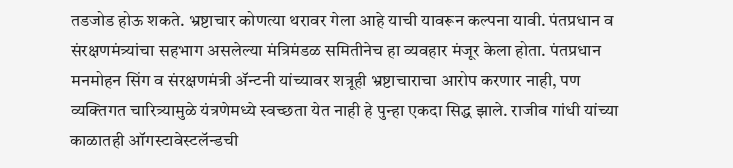तडजोड होऊ शकते. भ्रष्टाचार कोणत्या थरावर गेला आहे याची यावरून कल्पना यावी. पंतप्रधान व संरक्षणमंत्र्यांचा सहभाग असलेल्या मंत्रिमंडळ समितीनेच हा व्यवहार मंजूर केला होता. पंतप्रधान मनमोहन सिंग व संरक्षणमंत्री ॲन्टनी यांच्यावर शत्रूही भ्रष्टाचाराचा आरोप करणार नाही, पण व्यक्तिगत चारित्र्यामुळे यंत्रणेमध्ये स्वच्छता येत नाही हे पुन्हा एकदा सिद्ध झाले. राजीव गांधी यांच्या काळातही ऑगस्टावेस्टलॅन्डची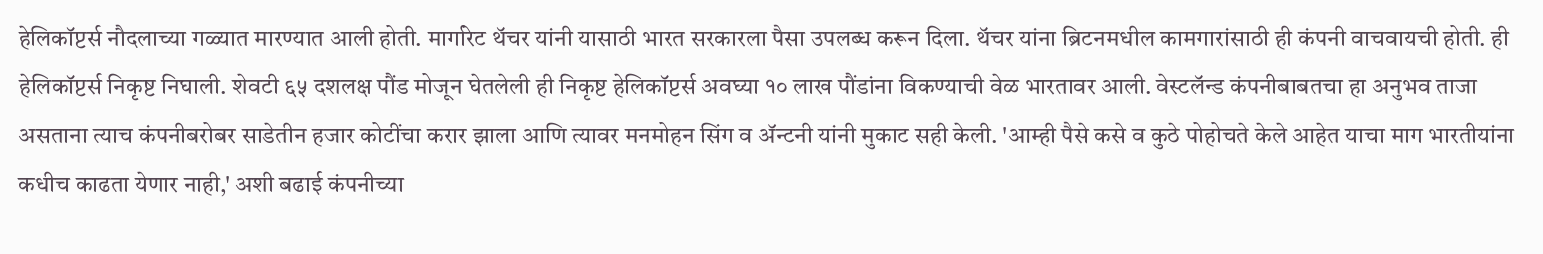हेलिकॉप्टर्स नौदलाच्या गळ्यात मारण्यात आली होती. मार्गारेट थॅचर यांनी यासाठी भारत सरकारला पैसा उपलब्ध करून दिला. थॅचर यांना ब्रिटनमधील कामगारांसाठी ही कंपनी वाचवायची होती. ही हेलिकॉप्टर्स निकृष्ट निघाली. शेवटी ६५ दशलक्ष पौंड मोजून घेतलेली ही निकृष्ट हेलिकॉप्टर्स अवघ्या १० लाख पौंडांना विकण्याची वेळ भारतावर आली. वेस्टलॅन्ड कंपनीबाबतचा हा अनुभव ताजा असताना त्याच कंपनीबरोबर साडेतीन हजार कोटींचा करार झाला आणि त्यावर मनमोहन सिंग व ॲन्टनी यांनी मुकाट सही केली. 'आम्ही पैसे कसे व कुठे पोहोचते केले आहेत याचा माग भारतीयांना कधीच काढता येणार नाही,' अशी बढाई कंपनीच्या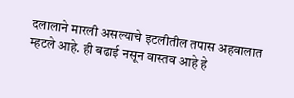दलालाने मारली असल्याचे इटलीतील तपास अहवालात म्हटले आहे. ही बढाई नसून वास्तव आहे हे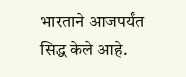भारताने आजपर्यंत सिद्ध केले आहे.